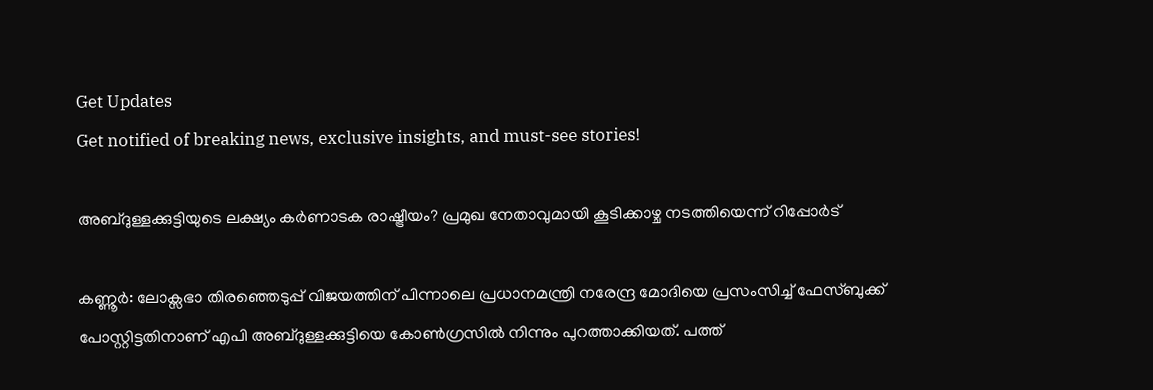Get Updates
Get notified of breaking news, exclusive insights, and must-see stories!

അബ്ദുള്ളക്കുട്ടിയുടെ ലക്ഷ്യം കർണാടക രാഷ്ട്രീയം? പ്രമുഖ നേതാവുമായി കൂടിക്കാഴ്ച നടത്തിയെന്ന് റിപ്പോർട്

കണ്ണൂർ: ലോക്സഭാ തിരഞ്ഞെടുപ്പ് വിജയത്തിന് പിന്നാലെ പ്രധാനമന്ത്രി നരേന്ദ്ര മോദിയെ പ്രസംസിച്ച് ഫേസ്ബുക്ക് പോസ്റ്റിട്ടതിനാണ് എപി അബ്ദുള്ളക്കുട്ടിയെ കോൺഗ്രസിൽ നിന്നും പുറത്താക്കിയത്. പത്ത്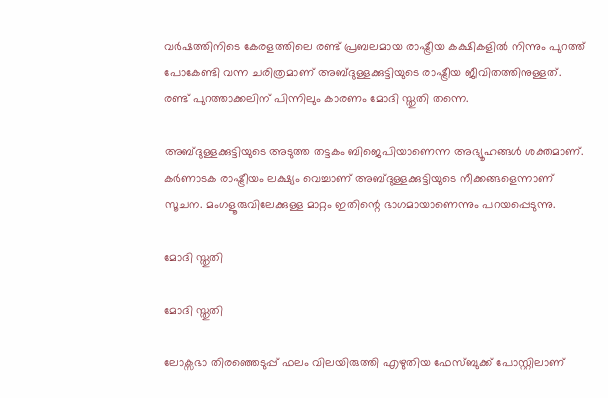വർഷത്തിനിടെ കേരളത്തിലെ രണ്ട് പ്രബലമായ രാഷ്ട്രീയ കക്ഷികളിൽ നിന്നും പുറത്ത് പോകേണ്ടി വന്ന ചരിത്രമാണ് അബ്ദുള്ളക്കുട്ടിയുടെ രാഷ്ട്രീയ ജീവിതത്തിനുള്ളത്. രണ്ട് പുറത്താക്കലിന് പിന്നിലും കാരണം മോദി സ്തുതി തന്നെ.

അബ്ദുള്ളക്കുട്ടിയുടെ അടുത്ത തട്ടകം ബിജെപിയാണെന്ന അഭ്യൂഹങ്ങൾ ശക്തമാണ്. കർണാടക രാഷ്ട്രീയം ലക്ഷ്യം വെച്ചാണ് അബ്ദുള്ളക്കുട്ടിയുടെ നീക്കങ്ങളെന്നാണ് സൂചന. മംഗളൂരുവിലേക്കുള്ള മാറ്റം ഇതിന്റെ ഭാഗമായാണെന്നും പറയപ്പെടുന്നു.

മോദി സ്തുതി

മോദി സ്തുതി

ലോക്സഭാ തിരഞ്ഞെടുപ്പ് ഫലം വിലയിരുത്തി എഴുതിയ ഫേസ്ബുക്ക് പോസ്റ്റിലാണ്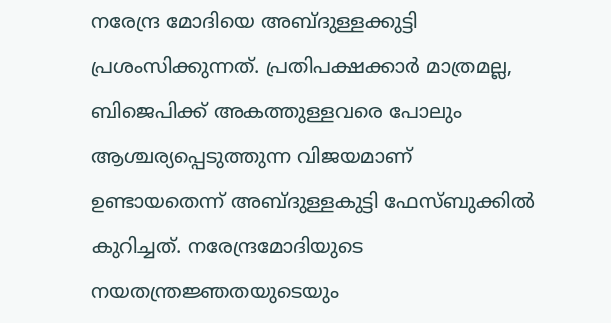നരേന്ദ്ര മോദിയെ അബ്ദുള്ളക്കുട്ടി പ്രശംസിക്കുന്നത്. പ്രതിപക്ഷക്കാർ മാത്രമല്ല, ബിജെപിക്ക് അകത്തുള്ളവരെ പോലും ആശ്ചര്യപ്പെടുത്തുന്ന വിജയമാണ് ഉണ്ടായതെന്ന് അബ്ദുള്ളകുട്ടി ഫേസ്ബുക്കില്‍ കുറിച്ചത്. നരേന്ദ്രമോദിയുടെ നയതന്ത്രജ്ഞതയുടെയും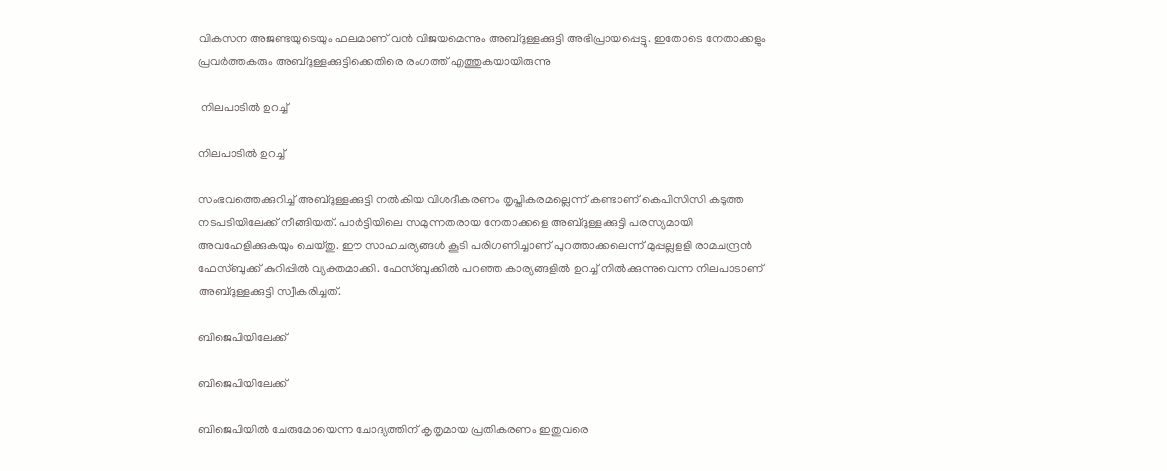വികസന അജണ്ടയുടെയും ഫലമാണ് വൻ വിജയമെന്നും അബ്ദുള്ളക്കുട്ടി അഭിപ്രായപ്പെട്ടു. ഇതോടെ നേതാക്കളും പ്രവർത്തകരും അബ്ദുള്ളക്കുട്ടിക്കെതിരെ രംഗത്ത് എത്തുകയായിരുന്നു

 നിലപാടിൽ ഉറച്ച്

നിലപാടിൽ ഉറച്ച്

സംഭവത്തെക്കുറിച്ച് അബ്ദുള്ളക്കുട്ടി നൽകിയ വിശദീകരണം തൃപ്തികരമല്ലെന്ന് കണ്ടാണ് കെപിസിസി കടുത്ത നടപടിയിലേക്ക് നീങ്ങിയത്. പാർട്ടിയിലെ സമുന്നതരായ നേതാക്കളെ അബ്ദുള്ളക്കുട്ടി പരസ്യമായി അവഹേളിക്കുകയും ചെയ്തു. ഈ സാഹചര്യങ്ങൾ കൂടി പരിഗണിച്ചാണ് പുറത്താക്കലെന്ന് മുപ്പല്ലളളി രാമചന്ദ്രൻ ഫേസ്ബുക്ക് കുറിപ്പിൽ വ്യക്തമാക്കി. ഫേസ്ബുക്കിൽ പറഞ്ഞ കാര്യങ്ങളിൽ ഉറച്ച് നിൽക്കുന്നുവെന്ന നിലപാടാണ് അബ്ദുള്ളക്കുട്ടി സ്വീകരിച്ചത്.

ബിജെപിയിലേക്ക്

ബിജെപിയിലേക്ക്

ബിജെപിയിൽ ചേരുമോയെന്ന ചോദ്യത്തിന് കൃതൃമായ പ്രതികരണം ഇതുവരെ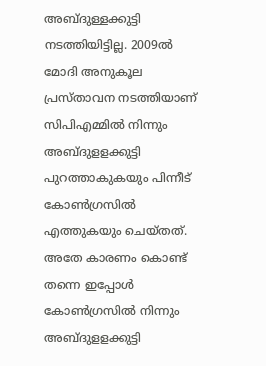അബ്ദുള്ളക്കുട്ടി നടത്തിയിട്ടില്ല. 2009ൽ മോദി അനുകൂല പ്രസ്താവന നടത്തിയാണ് സിപിഎമ്മിൽ നിന്നും അബ്ദുളളക്കുട്ടി പുറത്താകുകയും പിന്നീട് കോൺഗ്രസിൽ എത്തുകയും ചെയ്തത്. അതേ കാരണം കൊണ്ട് തന്നെ ഇപ്പോൾ കോൺഗ്രസിൽ നിന്നും അബ്ദുളളക്കുട്ടി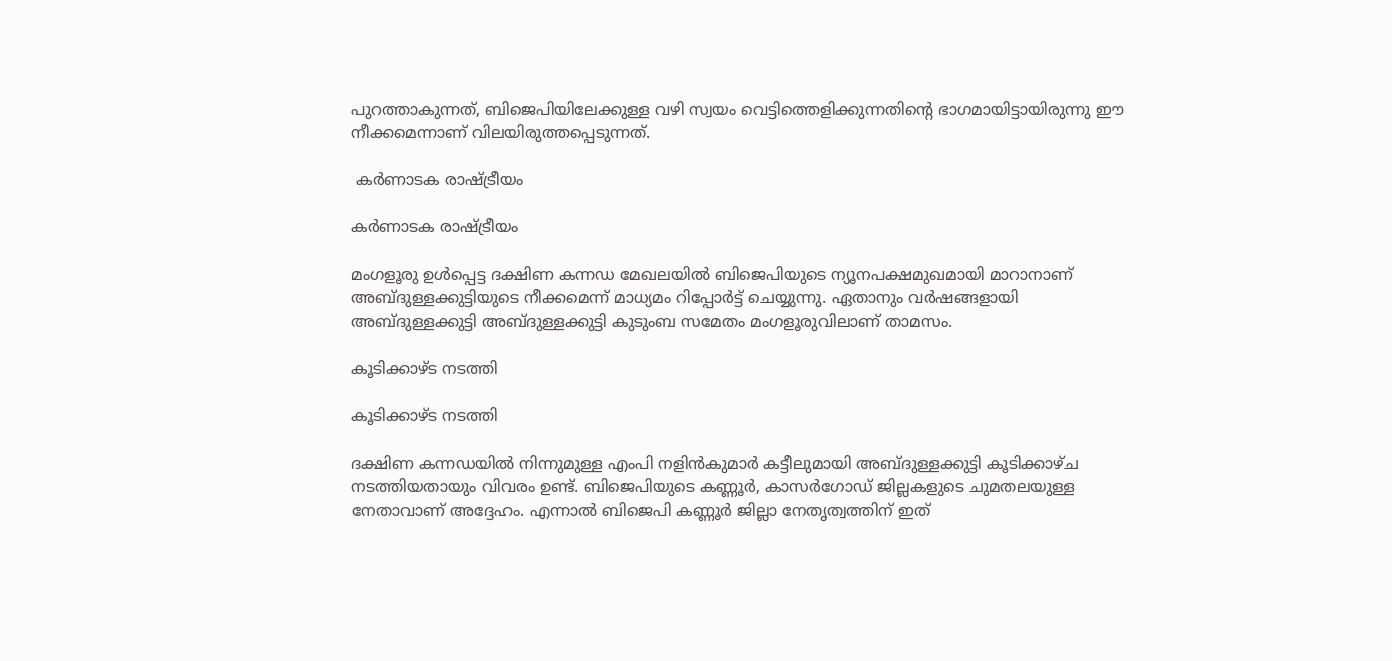പുറത്താകുന്നത്, ബിജെപിയിലേക്കുള്ള വഴി സ്വയം വെട്ടിത്തെളിക്കുന്നതിന്റെ ഭാഗമായിട്ടായിരുന്നു ഈ നീക്കമെന്നാണ് വിലയിരുത്തപ്പെടുന്നത്.

 കർണാടക രാഷ്ട്രീയം

കർണാടക രാഷ്ട്രീയം

മംഗളൂരു ഉൾപ്പെട്ട ദക്ഷിണ കന്നഡ മേഖലയിൽ ബിജെപിയുടെ ന്യൂനപക്ഷമുഖമായി മാറാനാണ് അബ്ദുള്ളക്കുട്ടിയുടെ നീക്കമെന്ന് മാധ്യമം റിപ്പോർട്ട് ചെയ്യുന്നു. ഏതാനും വർഷങ്ങളായി അബ്ദുള്ളക്കുട്ടി അബ്ദുള്ളക്കുട്ടി കുടുംബ സമേതം മംഗളൂരുവിലാണ് താമസം.

കൂടിക്കാഴ്ട നടത്തി

കൂടിക്കാഴ്ട നടത്തി

ദക്ഷിണ കന്നഡയിൽ നിന്നുമുള്ള എംപി നളിൻകുമാർ കട്ടീലുമായി അബ്ദുള്ളക്കുട്ടി കൂടിക്കാഴ്ച നടത്തിയതായും വിവരം ഉണ്ട്. ബിജെപിയുടെ കണ്ണൂർ, കാസർഗോഡ് ജില്ലകളുടെ ചുമതലയുള്ള നേതാവാണ് അദ്ദേഹം. എന്നാൽ ബിജെപി കണ്ണൂർ ജില്ലാ നേതൃത്വത്തിന് ഇത്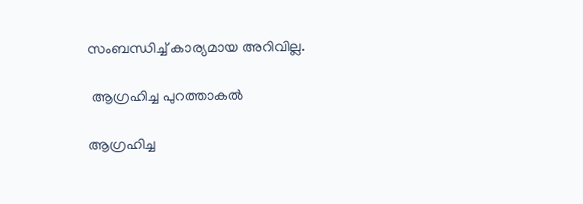സംബന്ധിച്ച് കാര്യമായ അറിവില്ല.

 ആഗ്രഹിച്ച പുറത്താകൽ

ആഗ്രഹിച്ച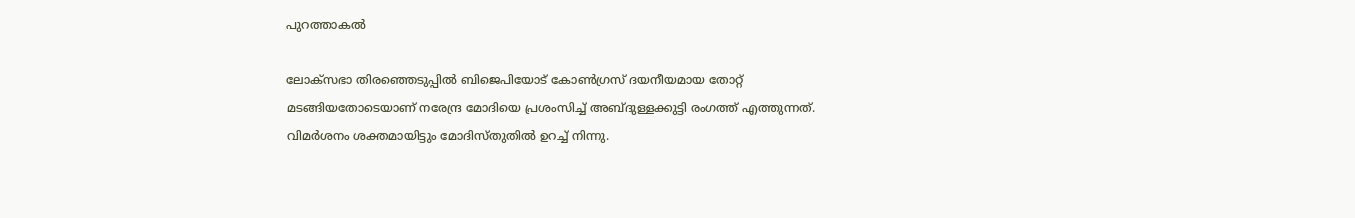പുറത്താകൽ

ലോക്സഭാ തിരഞ്ഞെടുപ്പിൽ ബിജെപിയോട് കോൺഗ്രസ് ദയനീയമായ തോറ്റ് മടങ്ങിയതോടെയാണ് നരേന്ദ്ര മോദിയെ പ്രശംസിച്ച് അബ്ദുള്ളക്കുട്ടി രംഗത്ത് എത്തുന്നത്. വിമർശനം ശക്തമായിട്ടും മോദിസ്തുതിൽ ഉറച്ച് നിന്നു.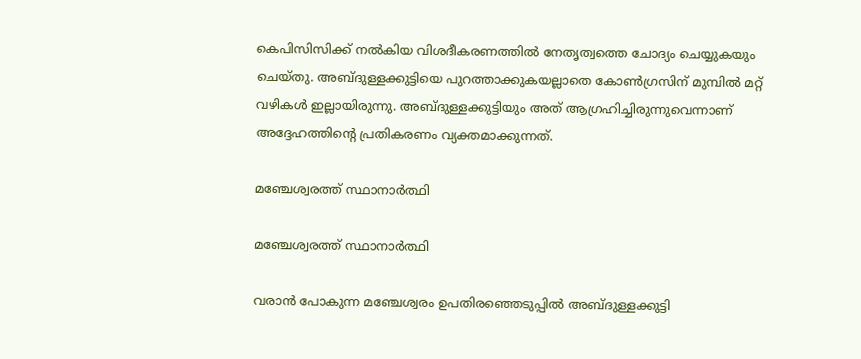കെപിസിസിക്ക് നൽകിയ വിശദീകരണത്തിൽ നേതൃത്വത്തെ ചോദ്യം ചെയ്യുകയും ചെയ്തു. അബ്ദുള്ളക്കുട്ടിയെ പുറത്താക്കുകയല്ലാതെ കോൺഗ്രസിന് മുമ്പിൽ മറ്റ് വഴികൾ ഇല്ലായിരുന്നു. അബ്ദുള്ളക്കുട്ടിയും അത് ആഗ്രഹിച്ചിരുന്നുവെന്നാണ് അദ്ദേഹത്തിന്റെ പ്രതികരണം വ്യക്തമാക്കുന്നത്.

മഞ്ചേശ്വരത്ത് സ്ഥാനാർത്ഥി

മഞ്ചേശ്വരത്ത് സ്ഥാനാർത്ഥി

വരാൻ പോകുന്ന മഞ്ചേശ്വരം ഉപതിരഞ്ഞെടുപ്പിൽ അബ്ദുള്ളക്കുട്ടി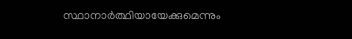സ്ഥാനാർത്ഥിയായേക്കുമെന്നും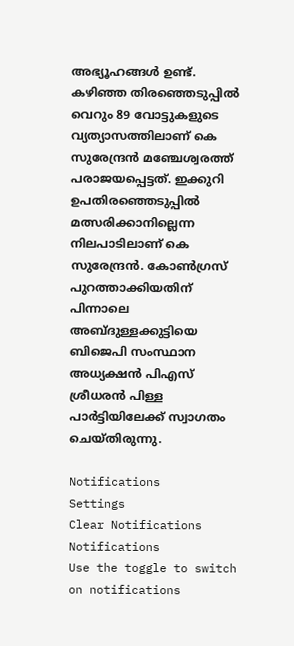അഭ്യൂഹങ്ങൾ ഉണ്ട്. കഴിഞ്ഞ തിരഞ്ഞെടുപ്പിൽ വെറും 89 വോട്ടുകളുടെ വ്യത്യാസത്തിലാണ് കെ സുരേന്ദ്രൻ മഞ്ചേശ്വരത്ത് പരാജയപ്പെട്ടത്. ഇക്കുറി ഉപതിരഞ്ഞെടുപ്പിൽ മത്സരിക്കാനില്ലെന്ന നിലപാടിലാണ് കെ സുരേന്ദ്രൻ. കോൺഗ്രസ് പുറത്താക്കിയതിന് പിന്നാലെ അബ്ദുള്ളക്കുട്ടിയെ ബിജെപി സംസ്ഥാന അധ്യക്ഷൻ പിഎസ് ശ്രീധരൻ പിള്ള പാർട്ടിയിലേക്ക് സ്വാഗതം ചെയ്തിരുന്നു.

Notifications
Settings
Clear Notifications
Notifications
Use the toggle to switch on notifications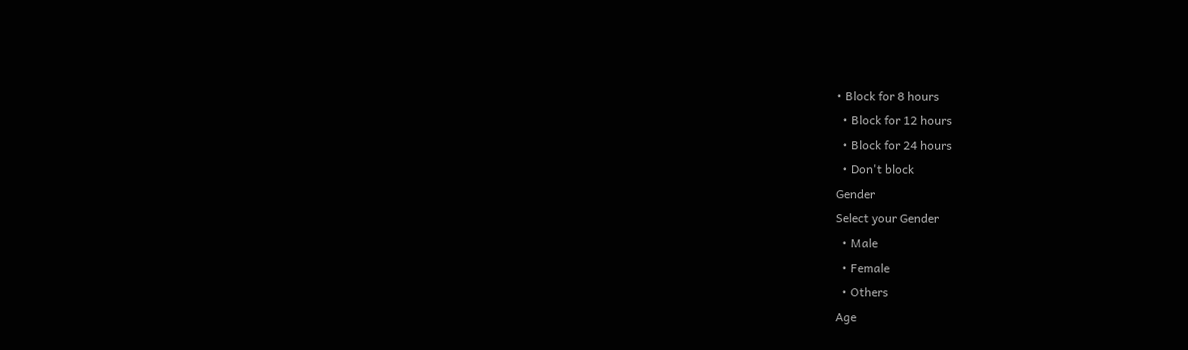• Block for 8 hours
  • Block for 12 hours
  • Block for 24 hours
  • Don't block
Gender
Select your Gender
  • Male
  • Female
  • Others
Age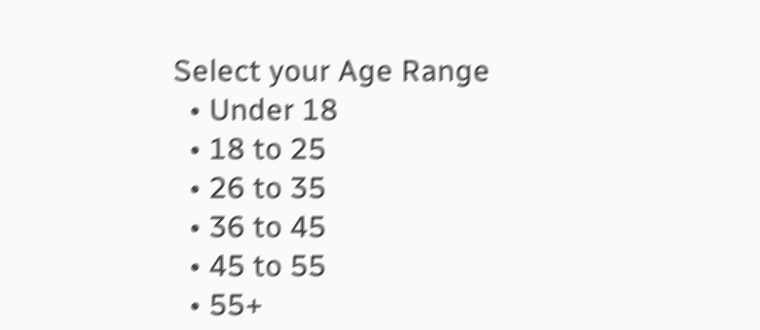Select your Age Range
  • Under 18
  • 18 to 25
  • 26 to 35
  • 36 to 45
  • 45 to 55
  • 55+